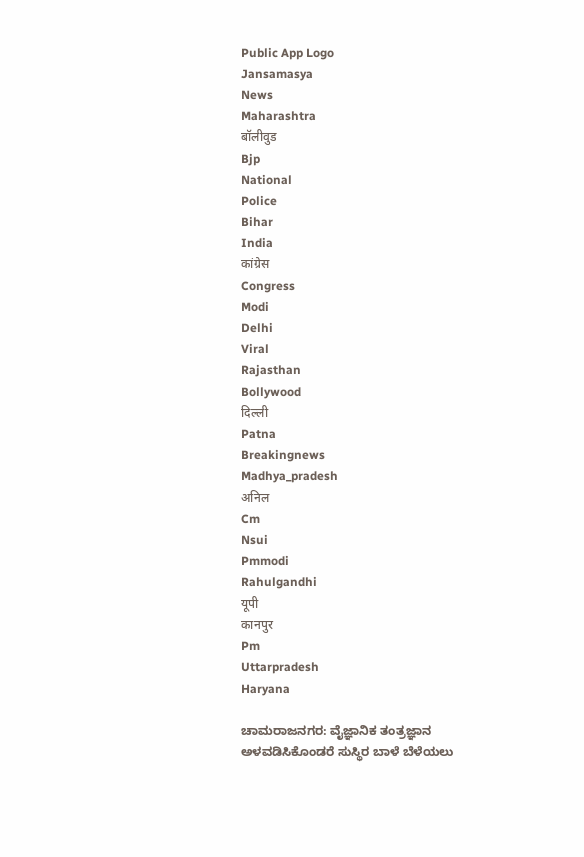Public App Logo
Jansamasya
News
Maharashtra
बॉलीवुड
Bjp
National
Police
Bihar
India
कांग्रेस
Congress
Modi
Delhi
Viral
Rajasthan
Bollywood
दिल्ली
Patna
Breakingnews
Madhya_pradesh
अनिल
Cm
Nsui
Pmmodi
Rahulgandhi
यूपी
कानपुर
Pm
Uttarpradesh
Haryana

ಚಾಮರಾಜನಗರ: ವೈಜ್ಞಾನಿಕ ತಂತ್ರಜ್ಞಾನ ಅಳವಡಿಸಿಕೊಂಡರೆ ಸುಸ್ಥಿರ ಬಾಳೆ ಬೆಳೆಯಲು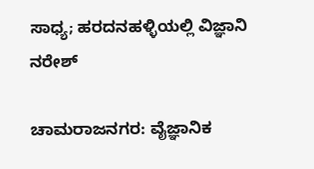ಸಾಧ್ಯ; ಹರದನಹಳ್ಳಿಯಲ್ಲಿ ವಿಜ್ಞಾನಿ ನರೇಶ್

ಚಾಮರಾಜನಗರ: ವೈಜ್ಞಾನಿಕ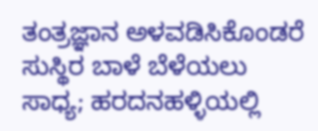ತಂತ್ರಜ್ಞಾನ ಅಳವಡಿಸಿಕೊಂಡರೆ ಸುಸ್ಥಿರ ಬಾಳೆ ಬೆಳೆಯಲು ಸಾಧ್ಯ; ಹರದನಹಳ್ಳಿಯಲ್ಲಿ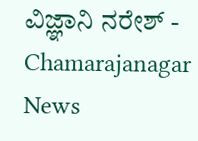ವಿಜ್ಞಾನಿ ನರೇಶ್ - Chamarajanagar News